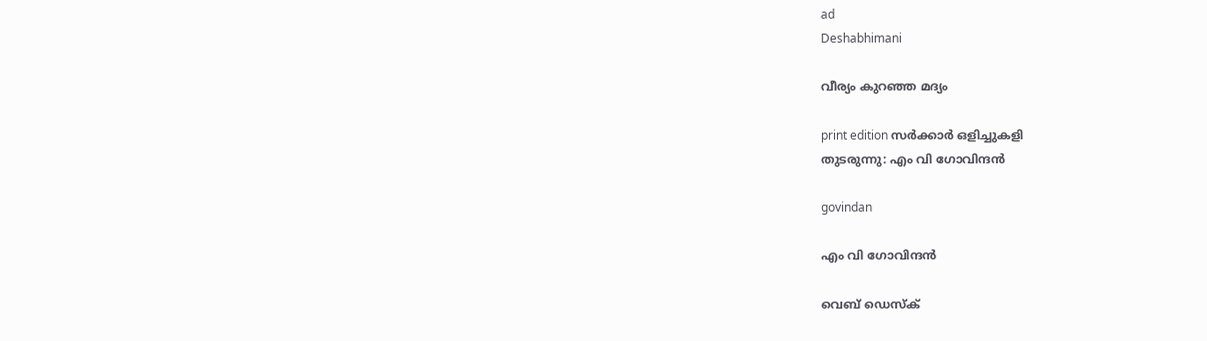ad
Deshabhimani

വീര്യം കുറഞ്ഞ മദ്യം

print edition സർക്കാർ ഒളിച്ചുകളി
തുടരുന്നു: എം വി ഗോവിന്ദൻ

govindan

എം വി ഗോവിന്ദൻ

വെബ് ഡെസ്ക്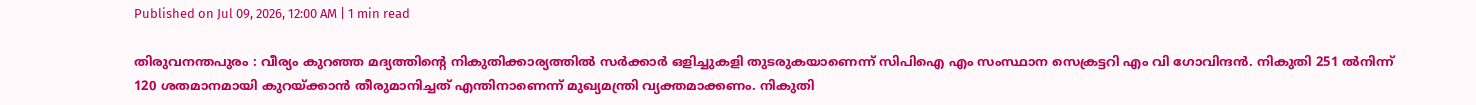Published on Jul 09, 2026, 12:00 AM | 1 min read

തിരുവനന്തപുരം : വീര്യം കുറഞ്ഞ മദ്യത്തിന്റെ നികുതിക്കാര്യത്തിൽ സർക്കാർ ഒളിച്ചുകളി തുടരുകയാണെന്ന്‌ സിപിഐ എം സംസ്ഥാന സെക്രട്ടറി എം വി ഗോവിന്ദൻ. നികുതി 251 ൽനിന്ന്‌ 120 ശതമാനമായി കുറയ്ക്കാൻ തീരുമാനിച്ചത്‌ എന്തിനാണെന്ന്‌ മുഖ്യമന്ത്രി വ്യക്തമാക്കണം. നികുതി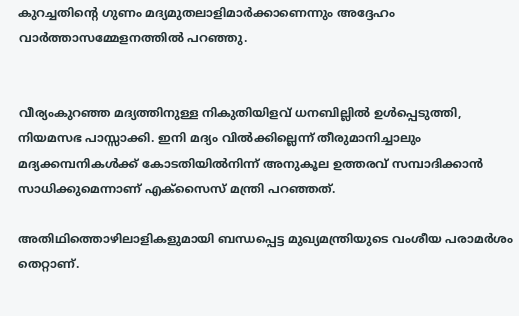കുറച്ചതിന്റെ ഗുണം മദ്യമുതലാളിമാർക്കാണെന്നും അദ്ദേഹം വാർത്താസമ്മേളനത്തിൽ പറഞ്ഞു.


വീര്യംകുറഞ്ഞ മദ്യത്തിനുള്ള നികുതിയിളവ്‌ ധനബില്ലിൽ ഉൾപ്പെടുത്തി, നിയമസഭ പാസ്സാക്കി. ഇനി മദ്യം വിൽക്കില്ലെന്ന്‌ തീരുമാനിച്ചാലും മദ്യക്കമ്പനികൾക്ക്‌ കോടതിയിൽനിന്ന്‌ അനുകൂല ഉത്തരവ്‌ സമ്പാദിക്കാൻ സാധിക്കുമെന്നാണ്‌ എക്‌സൈസ്‌ മന്ത്രി പറഞ്ഞത്‌.

അതിഥിത്തൊഴിലാളികളുമായി ബന്ധപ്പെട്ട മുഖ്യമന്ത്രിയുടെ വംശീയ പരാമർശം തെറ്റാണ്‌.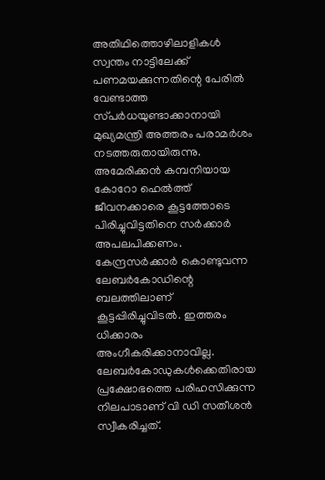അതിഥിത്തൊഴിലാളികൾ സ്വന്തം നാട്ടിലേക്ക്‌ പണമയക്കുന്നതിന്റെ പേരിൽ വേണ്ടാത്ത സ്‌പർധയുണ്ടാക്കാനായി മുഖ്യമന്ത്രി അത്തരം പരാമർശം നടത്തരുതായിരുന്നു. അമേരിക്കൻ കമ്പനിയായ കോറോ ഹെൽത്ത്‌ ജീവനക്കാരെ കൂട്ടത്തോടെ പിരിച്ചുവിട്ടതിനെ സർക്കാർ അപലപിക്കണം. കേന്ദ്രസർക്കാർ കൊണ്ടുവന്ന ലേബർകോഡിന്റെ ബലത്തിലാണ്‌ കൂട്ടപ്പിരിച്ചുവിടൽ. ഇത്തരം ധിക്കാരം അംഗീകരിക്കാനാവില്ല. ലേബർകോഡുകൾക്കെതിരായ പ്രക്ഷോഭത്തെ പരിഹസിക്കുന്ന നിലപാടാണ്‌ വി ഡി സതീശൻ സ്വീകരിച്ചത്‌.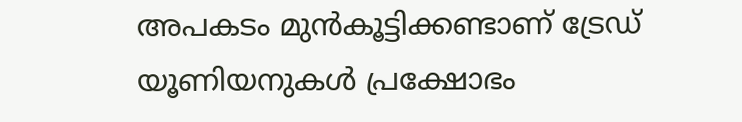അപകടം മുൻകൂട്ടിക്കണ്ടാണ്‌ ട്രേഡ്‌ യൂണിയനുകൾ പ്രക്ഷോഭം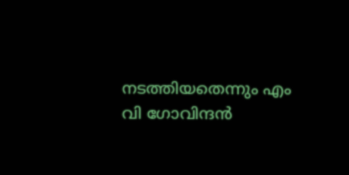നടത്തിയതെന്നും എം വി ഗോവിന്ദൻ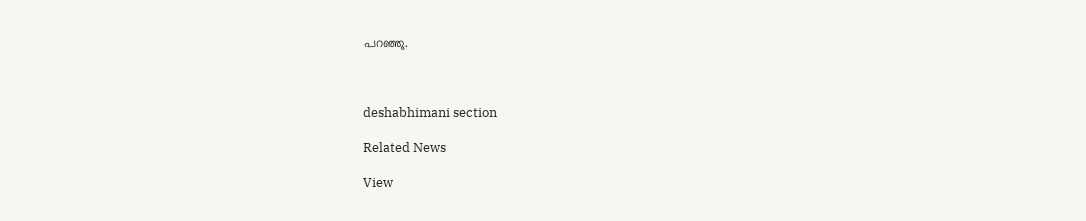പറഞ്ഞു.



deshabhimani section

Related News

View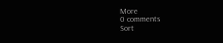More
0 comments
Sort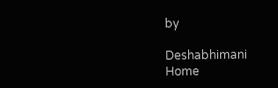by

Deshabhimani
Home